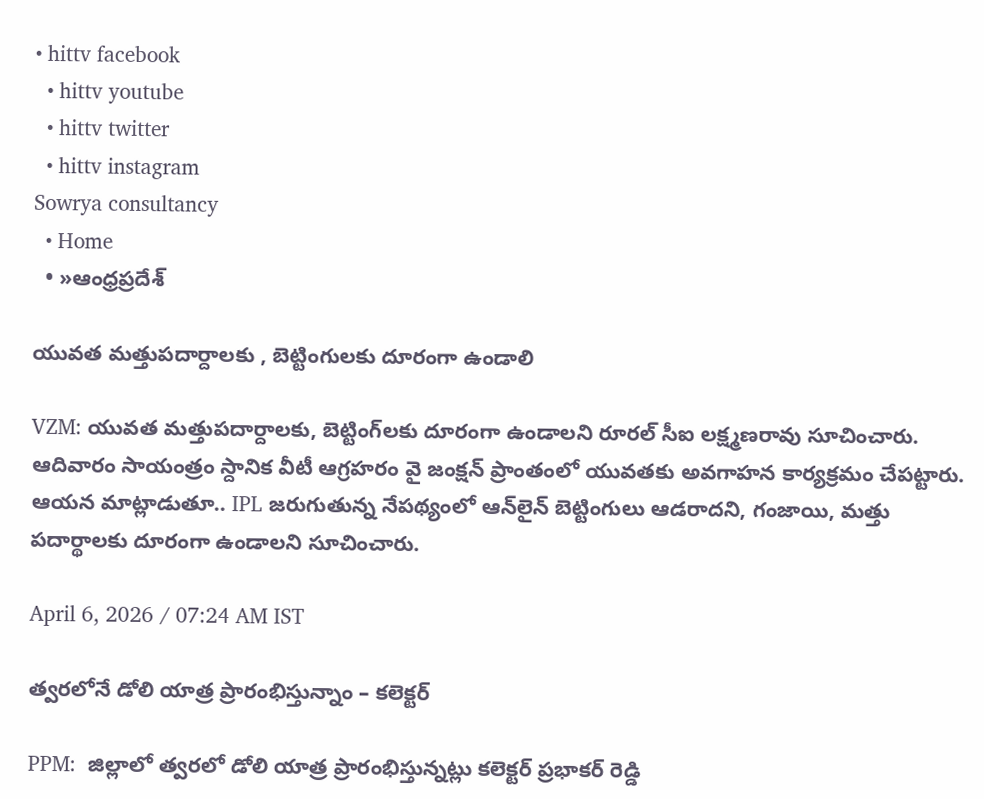• hittv facebook
  • hittv youtube
  • hittv twitter
  • hittv instagram
Sowrya consultancy
  • Home
  • »ఆంధ్రప్రదేశ్

యువత మత్తుపదార్దాలకు , బెట్టింగులకు దూరంగా ఉండాలి

VZM: యువత మత్తుపదార్దాలకు, బెట్టింగ్‌లకు దూరంగా ఉండాలని రూరల్‌ సీఐ లక్ష్మణరావు సూచించారు. ఆదివారం సాయంత్రం స్దానిక వీటీ ఆగ్రహరం వై జంక్షన్‌ ప్రాంతంలో యువతకు అవగాహన కార్యక్రమం చేపట్టారు. ఆయన మాట్లాడుతూ.. IPL జరుగుతున్న నేపథ్యంలో ఆన్‌లైన్‌ బెట్టింగులు ఆడరాదని, గంజాయి, మత్తు పదార్థాలకు దూరంగా ఉండాలని సూచించారు.

April 6, 2026 / 07:24 AM IST

త్వరలోనే డోలి యాత్ర ప్రారంభిస్తున్నాం – కలెక్టర్

PPM:  జిల్లాలో త్వరలో డోలి యాత్ర ప్రారంభిస్తున్నట్లు కలెక్టర్‌ ప్రభాకర్‌ రెడ్డి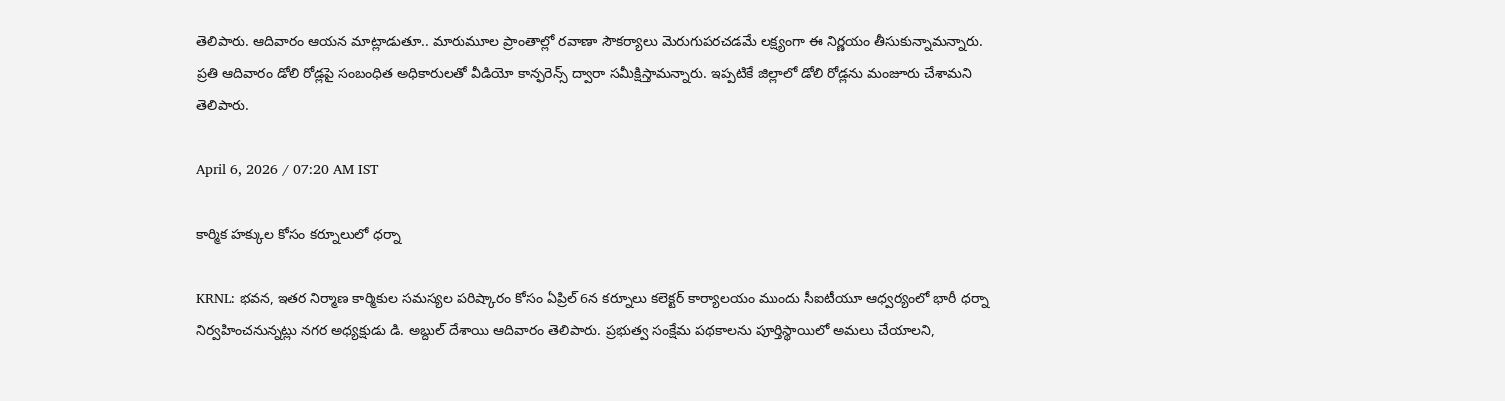తెలిపారు. ఆదివారం ఆయన మాట్లాడుతూ.. మారుమూల ప్రాంతాల్లో రవాణా సౌకర్యాలు మెరుగుపరచడమే లక్ష్యంగా ఈ నిర్ణయం తీసుకున్నామన్నారు. ప్రతి ఆదివారం డోలి రోడ్లపై సంబంధిత అధికారులతో వీడియో కాన్ఫరెన్స్‌ ద్వారా సమీక్షిస్తామన్నారు. ఇప్పటికే జిల్లాలో డోలి రోడ్లను మంజూరు చేశామని తెలిపారు.

April 6, 2026 / 07:20 AM IST

కార్మిక హక్కుల కోసం కర్నూలులో ధర్నా

KRNL: భవన, ఇతర నిర్మాణ కార్మికుల సమస్యల పరిష్కారం కోసం ఏప్రిల్ 6న కర్నూలు కలెక్టర్ కార్యాలయం ముందు సీఐటీయూ ఆధ్వర్యంలో భారీ ధర్నా నిర్వహించనున్నట్లు నగర అధ్యక్షుడు డి. అబ్దుల్ దేశాయి ఆదివారం తెలిపారు. ప్రభుత్వ సంక్షేమ పథకాలను పూర్తిస్థాయిలో అమలు చేయాలని,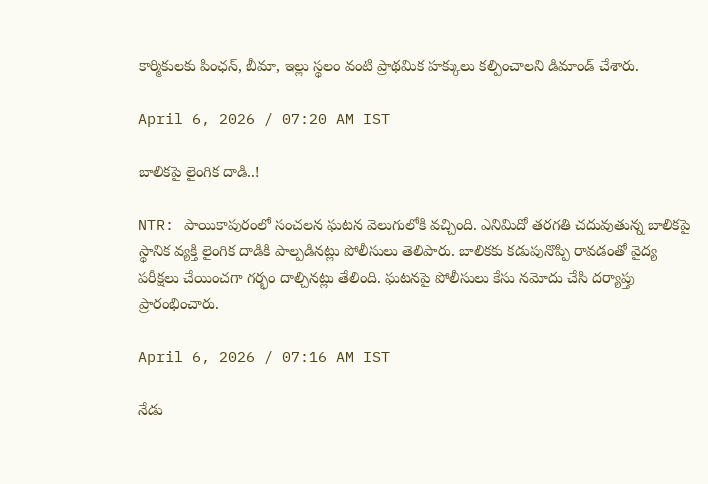కార్మికులకు పింఛన్, బీమా, ఇల్లు స్థలం వంటి ప్రాథమిక హక్కులు కల్పించాలని డిమాండ్ చేశారు.

April 6, 2026 / 07:20 AM IST

బాలికపై లైంగిక దాడి..!

NTR: పాయికాపురంలో సంచలన ఘటన వెలుగులోకి వచ్చింది. ఎనిమిదో తరగతి చదువుతున్న బాలికపై స్థానిక వ్యక్తి లైంగిక దాడికి పాల్పడినట్లు పోలీసులు తెలిపారు. బాలికకు కడుపునొప్పి రావడంతో వైద్య పరీక్షలు చేయించగా గర్భం దాల్చినట్లు తేలింది. ఘటనపై పోలీసులు కేసు నమోదు చేసి దర్యాప్తు ప్రారంభించారు.

April 6, 2026 / 07:16 AM IST

నేడు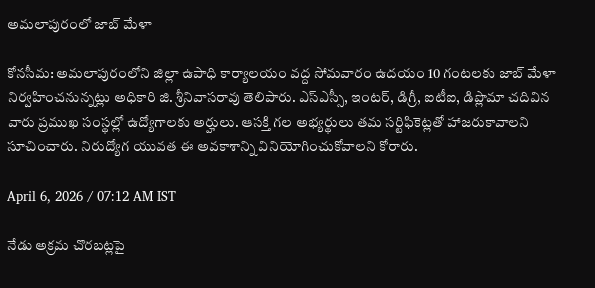అమలాపురంలో జాబ్ మేళా

కోనసీమ: అమలాపురంలోని జిల్లా ఉపాధి కార్యాలయం వద్ద సోమవారం ఉదయం 10 గంటలకు జాబ్ మేళా నిర్వహించనున్నట్లు అధికారి జి. శ్రీనివాసరావు తెలిపారు. ఎస్ఎస్సీ, ఇంటర్, డిగ్రీ, ఐటీఐ, డిప్లొమా చదివిన వారు ప్రముఖ సంస్థల్లో ఉద్యోగాలకు అర్హులు. ఆసక్తి గల అభ్యర్థులు తమ సర్టిఫికెట్లతో హాజరుకావాలని సూచించారు. నిరుద్యోగ యువత ఈ అవకాశాన్ని వినియోగించుకోవాలని కోరారు.

April 6, 2026 / 07:12 AM IST

నేడు అక్రమ చొరబట్లపై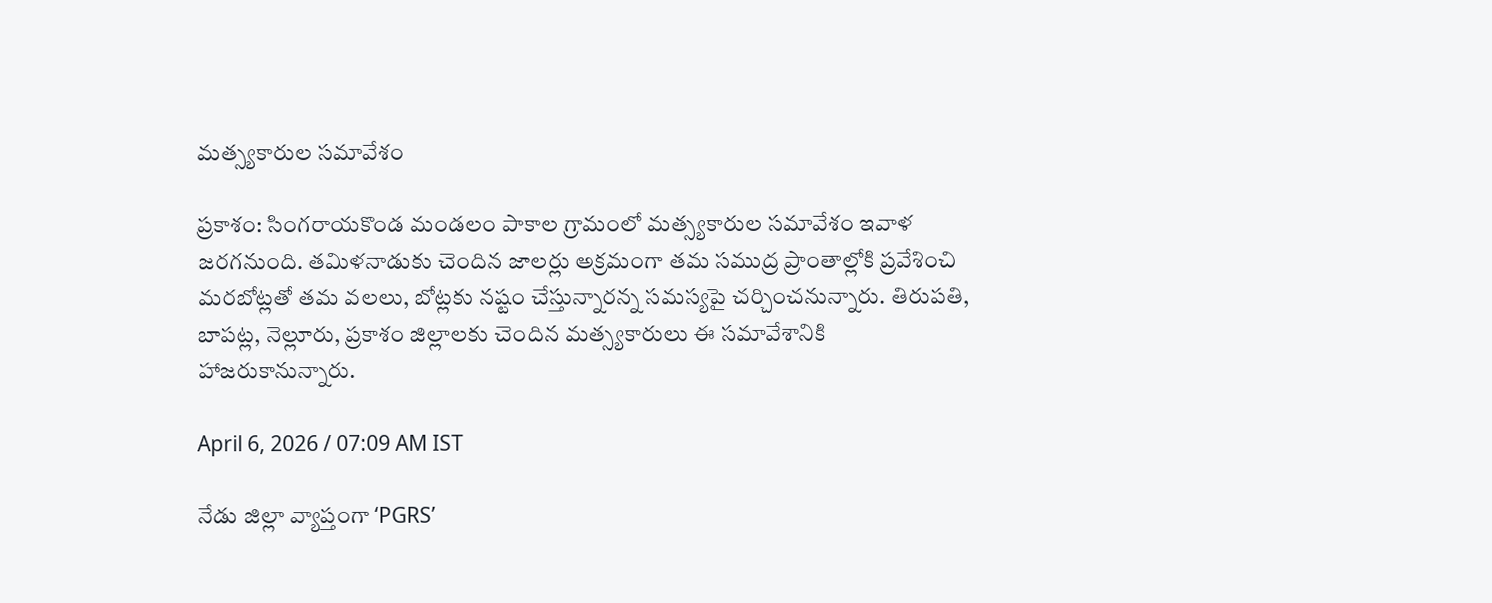మత్స్యకారుల సమావేశం

ప్రకాశం: సింగరాయకొండ మండలం పాకాల గ్రామంలో మత్స్యకారుల సమావేశం ఇవాళ జరగనుంది. తమిళనాడుకు చెందిన జాలర్లు అక్రమంగా తమ సముద్ర ప్రాంతాల్లోకి ప్రవేశించి మరబోట్లతో తమ వలలు, బోట్లకు నష్టం చేస్తున్నారన్న సమస్యపై చర్చించనున్నారు. తిరుపతి, బాపట్ల, నెల్లూరు, ప్రకాశం జిల్లాలకు చెందిన మత్స్యకారులు ఈ సమావేశానికి హాజరుకానున్నారు.

April 6, 2026 / 07:09 AM IST

నేడు జిల్లా వ్యాప్తంగా ‘PGRS’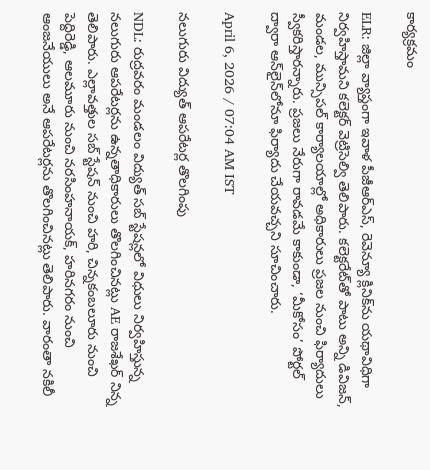కార్యక్రమం

ELR: జిల్లా వ్యాప్తంగా ఇవాళ పీజీఆర్ఎస్, రెవెన్యూ క్లినిక్‌ను యథావిధిగా నిర్వహిస్తామని కలెక్టర్ వెట్రిసెల్వి తెలిపారు. కలెక్టరేట్‌తో పాటు అన్ని డివిజన్, మండల, మున్సిపల్ కార్యాలయాల్లో అధికారులు ప్రజల నుంచి ఫిర్యాదులు స్వీకరిస్తారన్నారు. ప్రజలు నేరుగా రావడమే కాకుండా, ‘మీకోసం’ పోర్టల్ ద్వారా ఆన్‌లైన్‌లోనూ ఫిర్యాదు చేయవచ్చని సూచించారు.

April 6, 2026 / 07:04 AM IST

నలుగురు విద్యుత్ ఆపరేటర్ల తొలగింపు

NDL: రుద్రవరం మండలం విద్యుత్ సబ్ స్టేషన్లలో విధులు నిర్వహిస్తున్న నలుగురు ఆపరేటర్లను ఉన్నతాధికారులు తొలగించినట్లు AE రాజశేఖర్ నిన్న తెలిపారు. ఎల్లావత్తుల సబ్ స్టేషన్ నుంచి హరి, చిన్నకంబలూరు నుంచి పెద్దిరెడ్డి, ఆలమూరు నుంచి నరసింహనాయక్, హరినగరం నుంచి ఆంజనేయులు అనే ఆపరేటర్లను తొలగించినట్లు తెలిపారు. వారంతా నకిలీ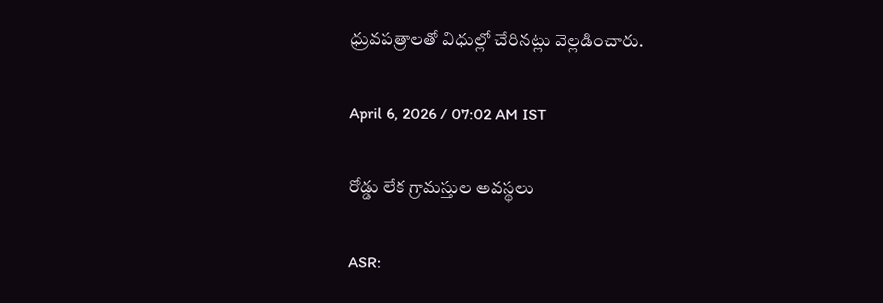ధ్రువపత్రాలతో విధుల్లో చేరినట్లు వెల్లడించారు.

April 6, 2026 / 07:02 AM IST

రోడ్డు లేక గ్రామస్తుల అవస్థలు

ASR: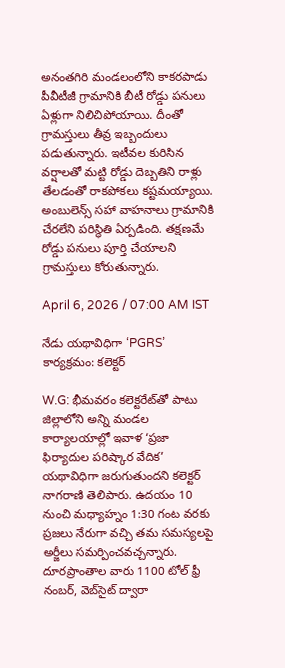అనంతగిరి మండలంలోని కాకరపాడు పీవీటీజీ గ్రామానికి బీటీ రోడ్డు పనులు ఏళ్లుగా నిలిచిపోయాయి. దీంతో గ్రామస్తులు తీవ్ర ఇబ్బందులు పడుతున్నారు. ఇటీవల కురిసిన వర్షాలతో మట్టి రోడ్డు దెబ్బతిని రాళ్లు తేలడంతో రాకపోకలు కష్టమయ్యాయి. అంబులెన్స్‌ సహా వాహనాలు గ్రామానికి చేరలేని పరిస్థితి ఏర్పడింది. తక్షణమే రోడ్డు పనులు పూర్తి చేయాలని గ్రామస్తులు కోరుతున్నారు.

April 6, 2026 / 07:00 AM IST

నేడు యథావిధిగా ‘PGRS’ కార్యక్రమం: కలెక్టర్

W.G: భీమవరం కలెక్టరేట్‌తో పాటు జిల్లాలోని అన్ని మండల కార్యాలయాల్లో ఇవాళ ‘ప్రజా ఫిర్యాదుల పరిష్కార వేదిక’ యథావిధిగా జరుగుతుందని కలెక్టర్ నాగరాణి తెలిపారు. ఉదయం 10 నుంచి మధ్యాహ్నం 1:30 గంట వరకు ప్రజలు నేరుగా వచ్చి తమ సమస్యలపై అర్జీలు సమర్పించవచ్చన్నారు. దూరప్రాంతాల వారు 1100 టోల్ ఫ్రీ నంబర్, వెబ్‌సైట్ ద్వారా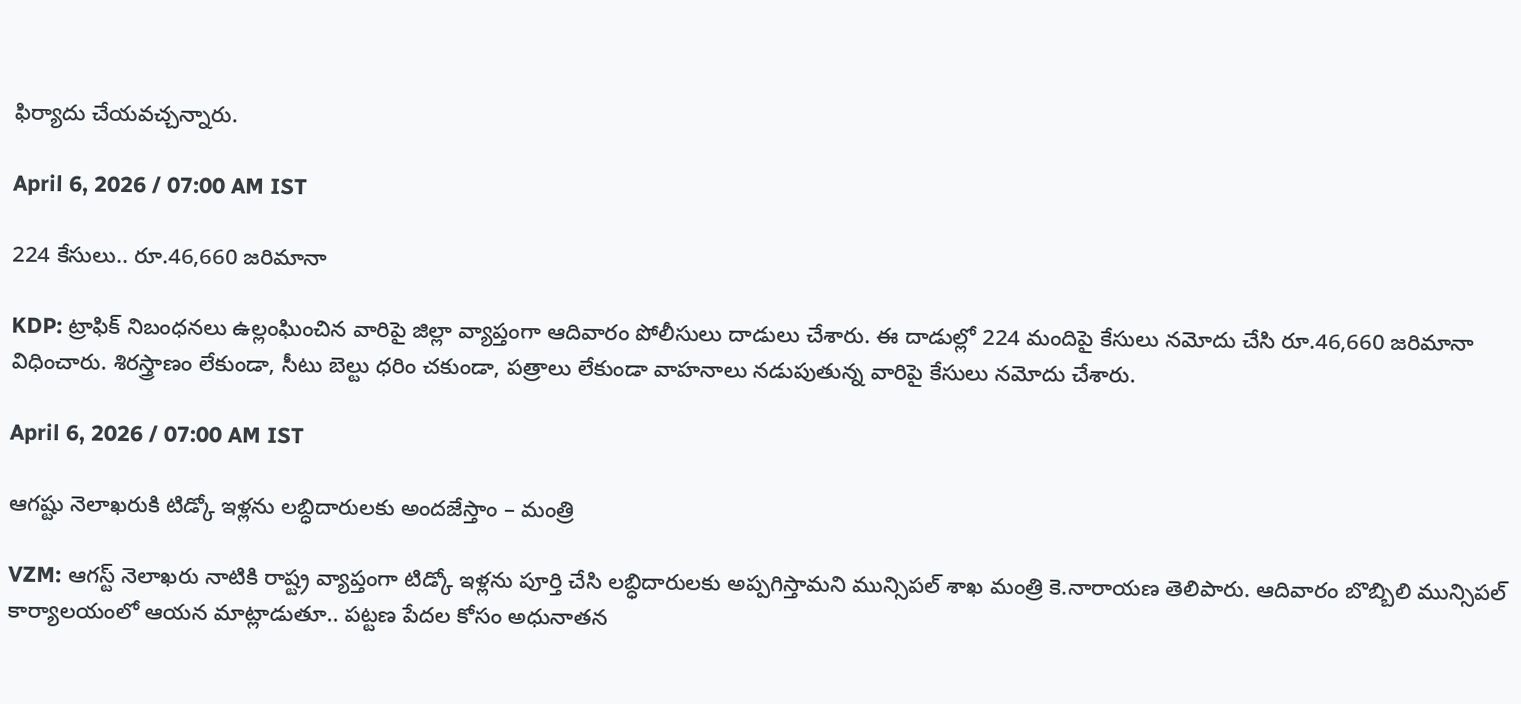ఫిర్యాదు చేయవచ్చన్నారు.

April 6, 2026 / 07:00 AM IST

224 కేసులు.. రూ.46,660 జరిమానా

KDP: ట్రాఫిక్ నిబంధనలు ఉల్లంఘించిన వారిపై జిల్లా వ్యాప్తంగా ఆదివారం పోలీసులు దాడులు చేశారు. ఈ దాడుల్లో 224 మందిపై కేసులు నమోదు చేసి రూ.46,660 జరిమానా విధించారు. శిరస్త్రాణం లేకుండా, సీటు బెల్టు ధరిం చకుండా, పత్రాలు లేకుండా వాహనాలు నడుపుతున్న వారిపై కేసులు నమోదు చేశారు.

April 6, 2026 / 07:00 AM IST

ఆగష్టు నెలాఖరుకి టిడ్కో ఇళ్లను లబ్ధిదారులకు అందజేస్తాం – మంత్రి

VZM: ఆగస్ట్‌ నెలాఖరు నాటికి రాష్ట్ర వ్యాప్తంగా టిడ్కో ఇళ్లను పూర్తి చేసి లబ్ధిదారులకు అప్పగిస్తామని మున్సిపల్‌ శాఖ మంత్రి కె.నారాయణ తెలిపారు. ఆదివారం బొబ్బిలి మున్సిపల్‌ కార్యాలయంలో ఆయన మాట్లాడుతూ.. పట్టణ పేదల కోసం అధునాతన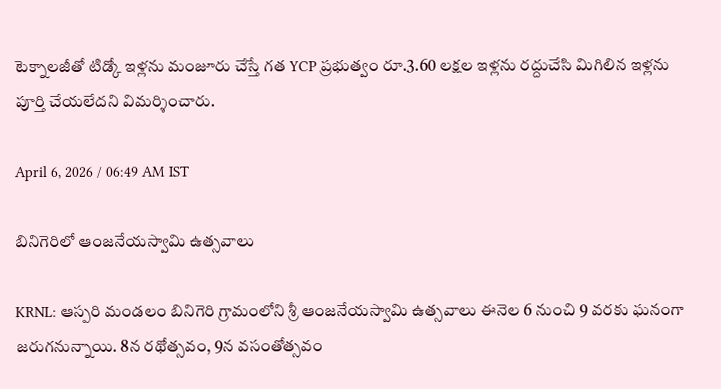టెక్నాలజీతో టిడ్కో ఇళ్లను మంజూరు చేస్తే గత YCP ప్రభుత్వం రూ.3.60 లక్షల ఇళ్లను రద్దుచేసి మిగిలిన ఇళ్లను పూర్తి చేయలేదని విమర్శించారు.

April 6, 2026 / 06:49 AM IST

బినిగెరిలో ఆంజనేయస్వామి ఉత్సవాలు

KRNL: ఆస్పరి మండలం బినిగెరి గ్రామంలోని శ్రీ ఆంజనేయస్వామి ఉత్సవాలు ఈనెల 6 నుంచి 9 వరకు ఘనంగా జరుగనున్నాయి. 8న రథోత్సవం, 9న వసంతోత్సవం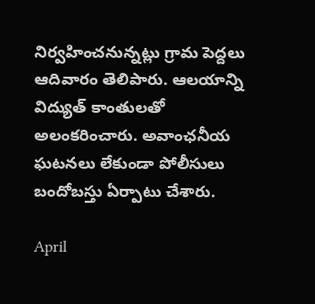నిర్వహించనున్నట్లు గ్రామ పెద్దలు ఆదివారం తెలిపారు. ఆలయాన్ని విద్యుత్ కాంతులతో అలంకరించారు. అవాంఛనీయ ఘటనలు లేకుండా పోలీసులు బందోబస్తు ఏర్పాటు చేశారు.

April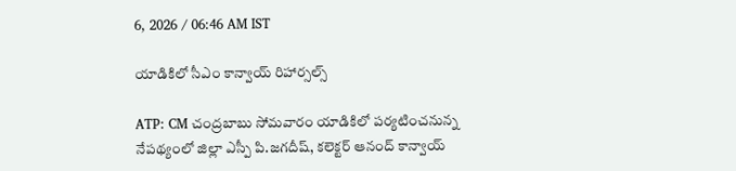6, 2026 / 06:46 AM IST

యాడికిలో సీఎం కాన్వాయ్ రిహార్సల్స్

ATP: CM చంద్రబాబు సోమవారం యాడికిలో పర్యటించనున్న నేపథ్యంలో జిల్లా ఎస్పీ పి.జగదీష్, కలెక్టర్ ఆనంద్ కాన్వాయ్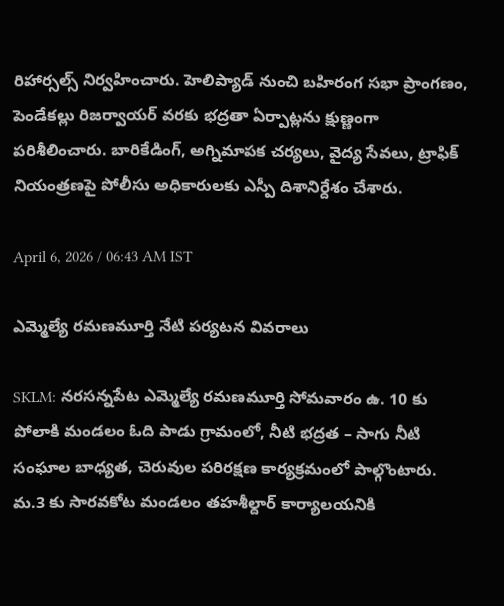రిహార్సల్స్ నిర్వహించారు. హెలిప్యాడ్ నుంచి బహిరంగ సభా ప్రాంగణం, పెండేకల్లు రిజర్వాయర్ వరకు భద్రతా ఏర్పాట్లను క్షుణ్ణంగా పరిశీలించారు. బారికేడింగ్, అగ్నిమాపక చర్యలు, వైద్య సేవలు, ట్రాఫిక్ నియంత్రణపై పోలీసు అధికారులకు ఎస్పీ దిశానిర్దేశం చేశారు.

April 6, 2026 / 06:43 AM IST

ఎమ్మెల్యే రమణమూర్తి నేటి పర్యటన వివరాలు

SKLM: నరసన్నపేట ఎమ్మెల్యే రమణమూర్తి సోమవారం ఉ. 10 కు పోలాకి మండలం ఓది పాడు గ్రామంలో, నీటి భద్రత – సాగు నీటి సంఘాల బాధ్యత, చెరువుల పరిరక్షణ కార్యక్రమంలో పాల్గొంటారు. మ.3 కు సారవకోట మండలం తహశీల్దార్ కార్యాలయనికి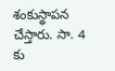శంకుస్థాపన చేస్తారు. సా. 4 కు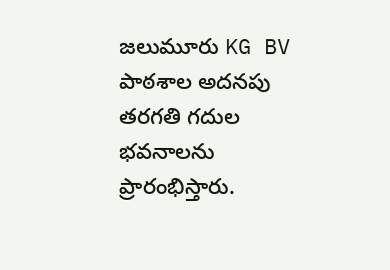జలుమూరు KG BV పాఠశాల అదనపు తరగతి గదుల భవనాలను ప్రారంభిస్తారు.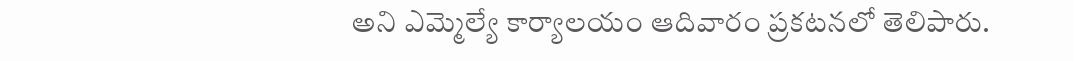అని ఎమ్మెల్యే కార్యాలయం ఆదివారం ప్రకటనలో తెలిపారు.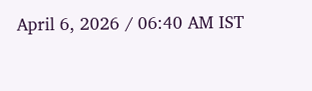April 6, 2026 / 06:40 AM IST